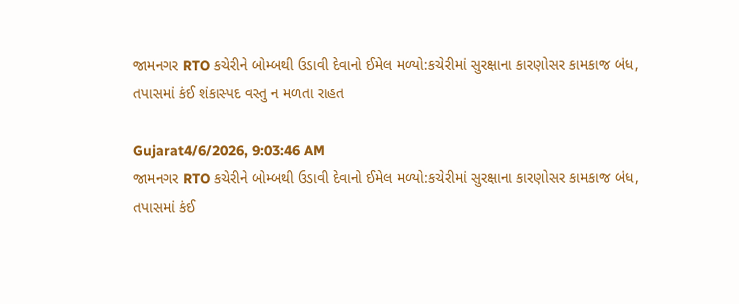જામનગર RTO કચેરીને બોમ્બથી ઉડાવી દેવાનો ઈમેલ મળ્યો:કચેરીમાં સુરક્ષાના કારણોસર કામકાજ બંધ, તપાસમાં કંઈ શંકાસ્પદ વસ્તુ ન મળતા રાહત

Gujarat4/6/2026, 9:03:46 AM
જામનગર RTO કચેરીને બોમ્બથી ઉડાવી દેવાનો ઈમેલ મળ્યો:કચેરીમાં સુરક્ષાના કારણોસર કામકાજ બંધ, તપાસમાં કંઈ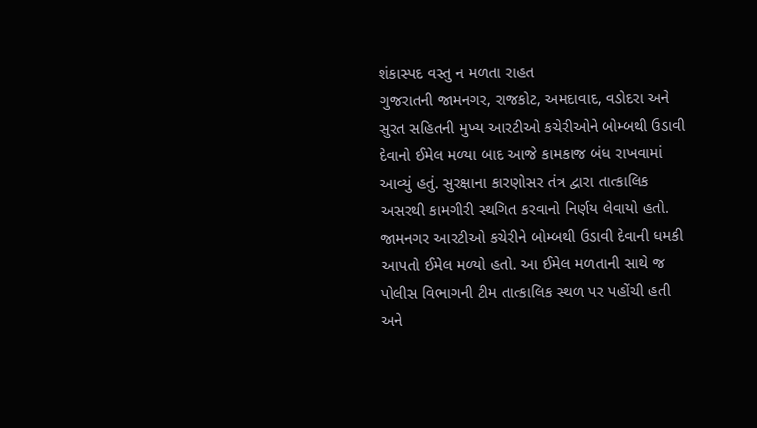શંકાસ્પદ વસ્તુ ન મળતા રાહત
ગુજરાતની જામનગર, રાજકોટ, અમદાવાદ, વડોદરા અને સુરત સહિતની મુખ્ય આરટીઓ કચેરીઓને બોમ્બથી ઉડાવી દેવાનો ઈમેલ મળ્યા બાદ આજે કામકાજ બંધ રાખવામાં આવ્યું હતું. સુરક્ષાના કારણોસર તંત્ર દ્વારા તાત્કાલિક અસરથી કામગીરી સ્થગિત કરવાનો નિર્ણય લેવાયો હતો. જામનગર આરટીઓ કચેરીને બોમ્બથી ઉડાવી દેવાની ધમકી આપતો ઈમેલ મળ્યો હતો. આ ઈમેલ મળતાની સાથે જ પોલીસ વિભાગની ટીમ તાત્કાલિક સ્થળ પર પહોંચી હતી અને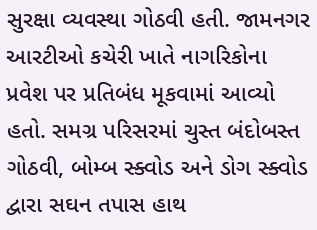સુરક્ષા વ્યવસ્થા ગોઠવી હતી. જામનગર આરટીઓ કચેરી ખાતે નાગરિકોના પ્રવેશ પર પ્રતિબંધ મૂકવામાં આવ્યો હતો. સમગ્ર પરિસરમાં ચુસ્ત બંદોબસ્ત ગોઠવી, બોમ્બ સ્ક્વોડ અને ડોગ સ્ક્વોડ દ્વારા સઘન તપાસ હાથ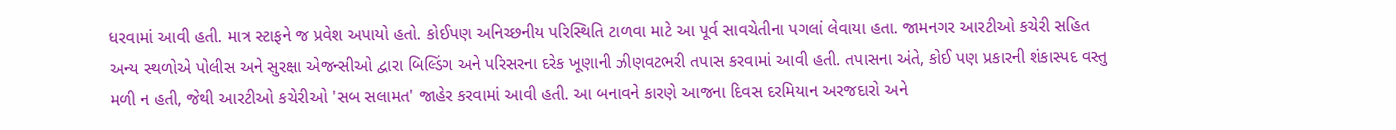ધરવામાં આવી હતી. માત્ર સ્ટાફને જ પ્રવેશ અપાયો હતો. કોઈપણ અનિચ્છનીય પરિસ્થિતિ ટાળવા માટે આ પૂર્વ સાવચેતીના પગલાં લેવાયા હતા. જામનગર આરટીઓ કચેરી સહિત અન્ય સ્થળોએ પોલીસ અને સુરક્ષા એજન્સીઓ દ્વારા બિલ્ડિંગ અને પરિસરના દરેક ખૂણાની ઝીણવટભરી તપાસ કરવામાં આવી હતી. તપાસના અંતે, કોઈ પણ પ્રકારની શંકાસ્પદ વસ્તુ મળી ન હતી, જેથી આરટીઓ કચેરીઓ 'સબ સલામત' જાહેર કરવામાં આવી હતી. આ બનાવને કારણે આજના દિવસ દરમિયાન અરજદારો અને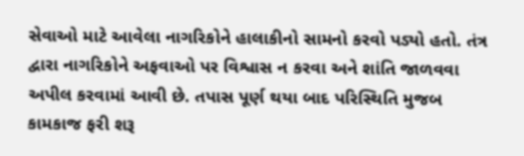સેવાઓ માટે આવેલા નાગરિકોને હાલાકીનો સામનો કરવો પડ્યો હતો. તંત્ર દ્વારા નાગરિકોને અફવાઓ પર વિશ્વાસ ન કરવા અને શાંતિ જાળવવા અપીલ કરવામાં આવી છે. તપાસ પૂર્ણ થયા બાદ પરિસ્થિતિ મુજબ કામકાજ ફરી શરૂ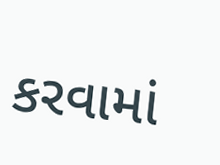કરવામાં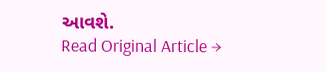આવશે.
Read Original Article →